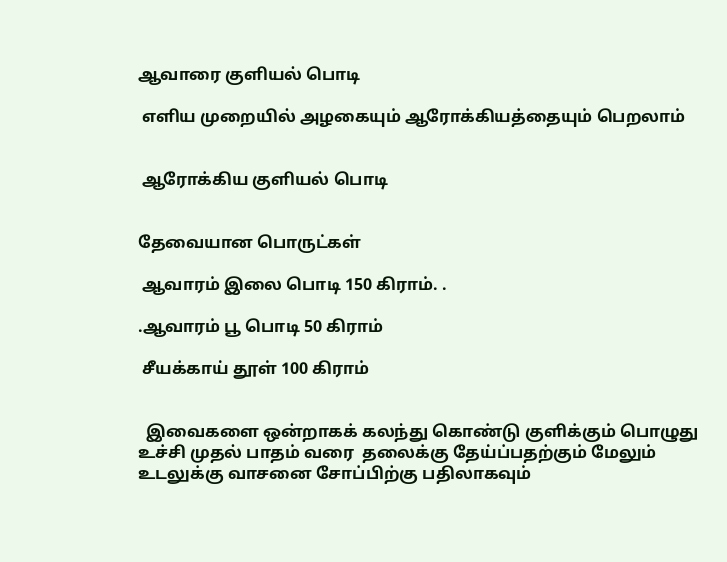ஆவாரை குளியல் பொடி

 எளிய முறையில் அழகையும் ஆரோக்கியத்தையும் பெறலாம்


 ஆரோக்கிய குளியல் பொடி


தேவையான பொருட்கள்

 ஆவாரம் இலை பொடி 150 கிராம். .

.ஆவாரம் பூ பொடி 50 கிராம்

 சீயக்காய் தூள் 100 கிராம்


  இவைகளை ஒன்றாகக் கலந்து கொண்டு குளிக்கும் பொழுது   உச்சி முதல் பாதம் வரை  தலைக்கு தேய்ப்பதற்கும் மேலும் உடலுக்கு வாசனை சோப்பிற்கு பதிலாகவும்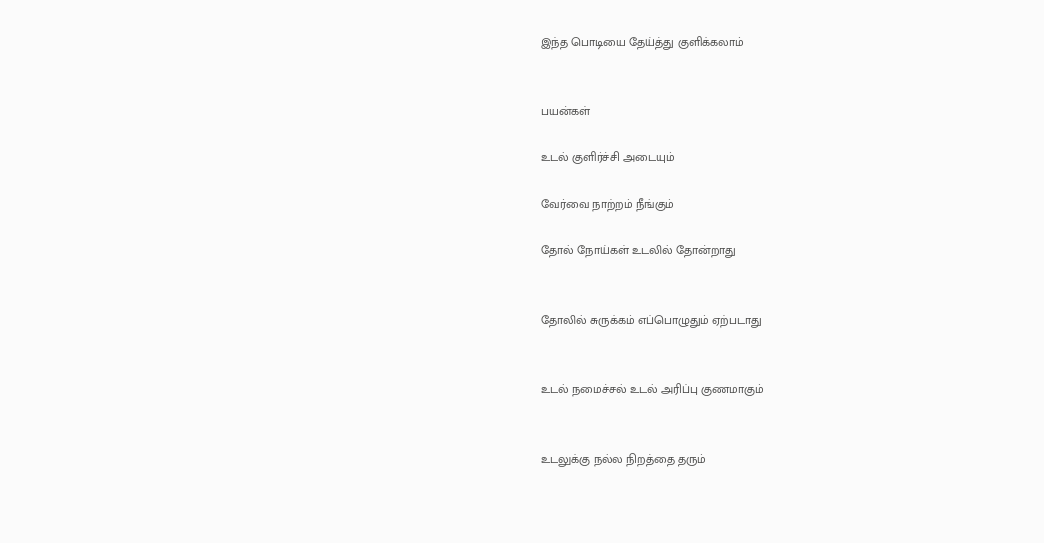இந்த பொடியை தேய்த்து குளிக்கலாம்


பயன்கள்

உடல் குளிர்ச்சி அடையும்

வேர்வை நாற்றம் நீங்கும்

தோல் நோய்கள் உடலில் தோன்றாது


தோலில் சுருக்கம் எப்பொழுதும் ஏற்படாது


உடல் நமைச்சல் உடல் அரிப்பு குணமாகும்


உடலுக்கு நல்ல நிறத்தை தரும்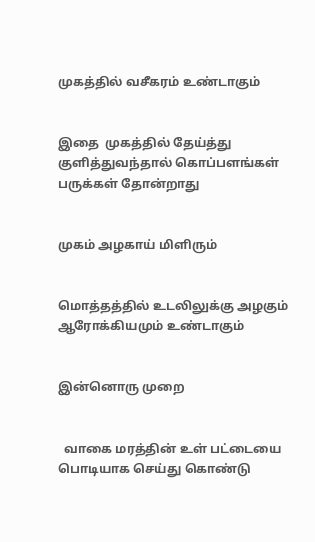முகத்தில் வசீகரம் உண்டாகும்


இதை  முகத்தில் தேய்த்து குளித்துவந்தால் கொப்பளங்கள் பருக்கள் தோன்றாது


முகம் அழகாய் மிளிரும்


மொத்தத்தில் உடலிலுக்கு அழகும் ஆரோக்கியமும் உண்டாகும்


இன்னொரு முறை


  வாகை மரத்தின் உள் பட்டையை பொடியாக செய்து கொண்டு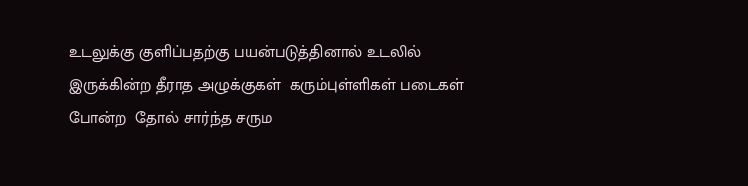உடலுக்கு குளிப்பதற்கு பயன்படுத்தினால் உடலில் இருக்கின்ற தீராத அழுக்குகள்  கரும்புள்ளிகள் படைகள்  போன்ற  தோல் சார்ந்த சரும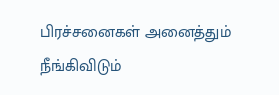பிரச்சனைகள் அனைத்தும் நீங்கிவிடும்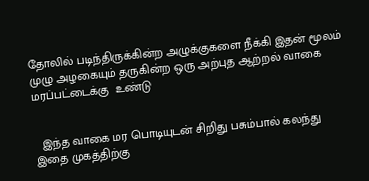தோலில் படிந்திருக்கின்ற அழுக்குகளை நீக்கி இதன் மூலம் முழு அழகையும் தருகின்ற ஒரு அற்புத ஆற்றல் வாகை மரப்பட்டைக்கு  உண்டு


  இந்த வாகை மர பொடியுடன் சிறிது பசும்பால் கலந்து இதை முகத்திற்கு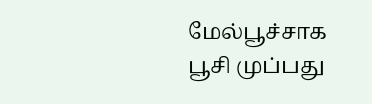மேல்பூச்சாக பூசி முப்பது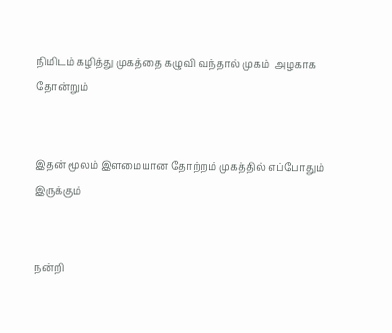நிமிடம் கழித்து முகத்தை கழுவி வந்தால் முகம்  அழகாக தோன்றும்


இதன் மூலம் இளமையான தோற்றம் முகத்தில் எப்போதும் இருக்கும்


நன்றி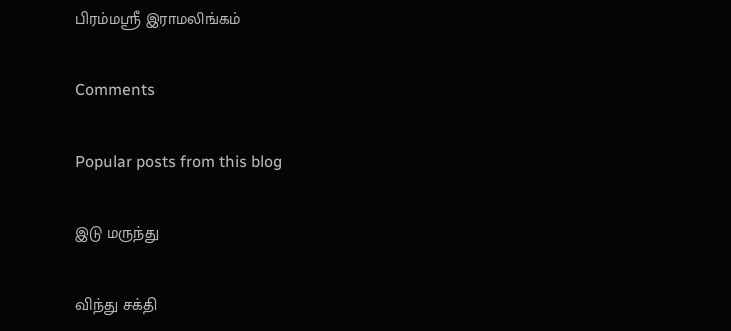பிரம்மஸ்ரீ இராமலிங்கம்

Comments

Popular posts from this blog

இடு மருந்து

விந்து சக்தி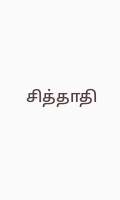சித்தாதி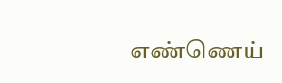எண்ணெய்